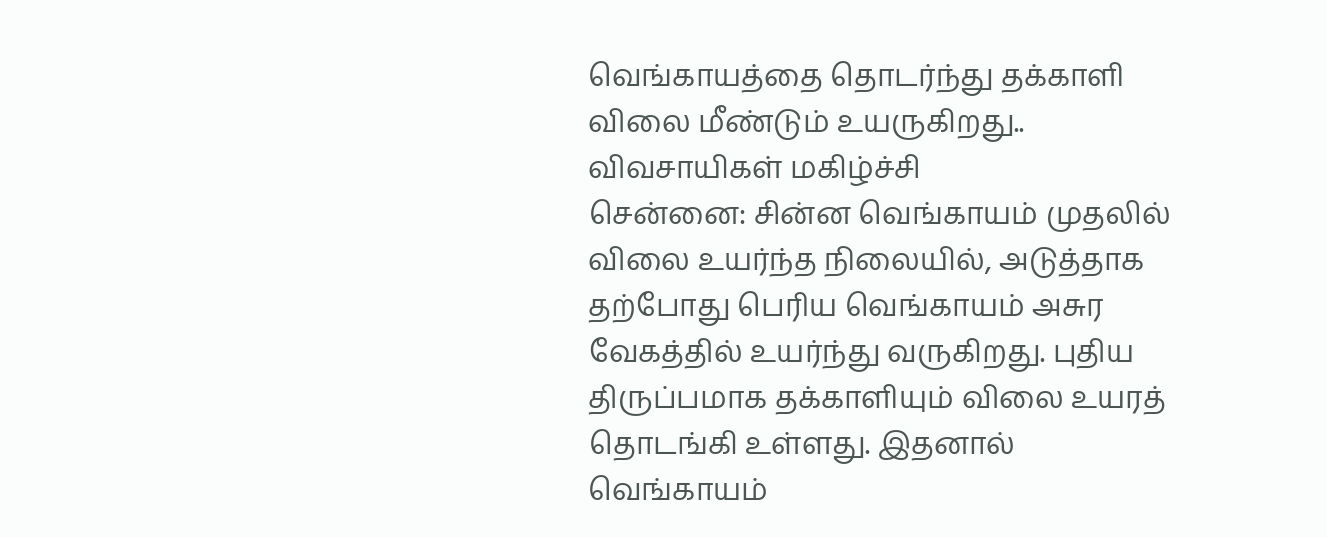வெங்காயத்தை தொடர்ந்து தக்காளி விலை மீண்டும் உயருகிறது.. விவசாயிகள் மகிழ்ச்சி
சென்னை: சின்ன வெங்காயம் முதலில் விலை உயர்ந்த நிலையில், அடுத்தாக தற்போது பெரிய வெங்காயம் அசுர வேகத்தில் உயர்ந்து வருகிறது. புதிய திருப்பமாக தக்காளியும் விலை உயரத் தொடங்கி உள்ளது. இதனால் வெங்காயம்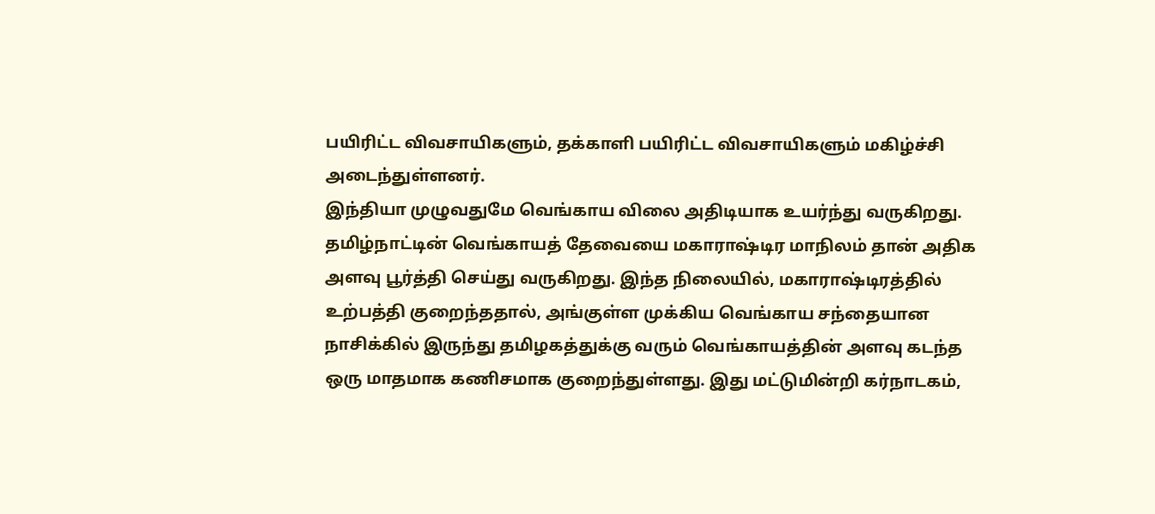பயிரிட்ட விவசாயிகளும், தக்காளி பயிரிட்ட விவசாயிகளும் மகிழ்ச்சி அடைந்துள்ளனர்.
இந்தியா முழுவதுமே வெங்காய விலை அதிடியாக உயர்ந்து வருகிறது. தமிழ்நாட்டின் வெங்காயத் தேவையை மகாராஷ்டிர மாநிலம் தான் அதிக அளவு பூர்த்தி செய்து வருகிறது. இந்த நிலையில், மகாராஷ்டிரத்தில் உற்பத்தி குறைந்ததால், அங்குள்ள முக்கிய வெங்காய சந்தையான நாசிக்கில் இருந்து தமிழகத்துக்கு வரும் வெங்காயத்தின் அளவு கடந்த ஒரு மாதமாக கணிசமாக குறைந்துள்ளது. இது மட்டுமின்றி கர்நாடகம்,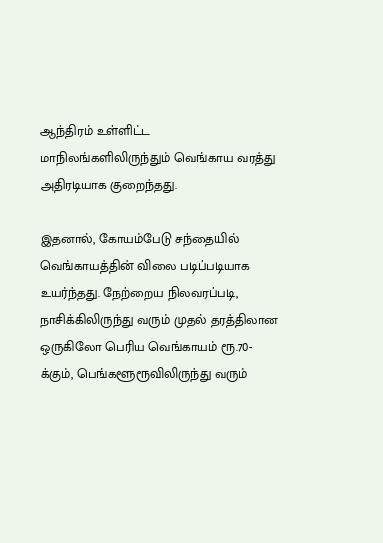ஆந்திரம் உள்ளிட்ட மாநிலங்களிலிருந்தும் வெங்காய வரத்து அதிரடியாக குறைந்தது.

இதனால், கோயம்பேடு சந்தையில் வெங்காயத்தின் விலை படிப்படியாக உயர்ந்தது. நேற்றைய நிலவரப்படி, நாசிக்கிலிருந்து வரும் முதல் தரத்திலான ஒருகிலோ பெரிய வெங்காயம் ரூ.70-க்கும், பெங்களூரூவிலிருந்து வரும்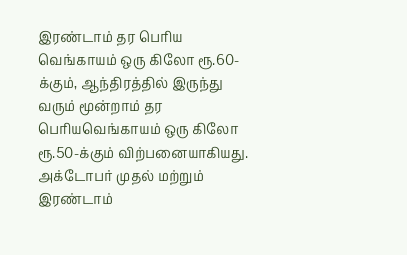இரண்டாம் தர பெரிய வெங்காயம் ஒரு கிலோ ரூ.60-க்கும், ஆந்திரத்தில் இருந்து வரும் மூன்றாம் தர பெரியவெங்காயம் ஒரு கிலோ ரூ.50-க்கும் விற்பனையாகியது. அக்டோபர் முதல் மற்றும் இரண்டாம்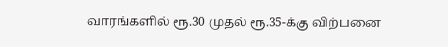வாரங்களில் ரூ.30 முதல் ரூ.35-க்கு விற்பனை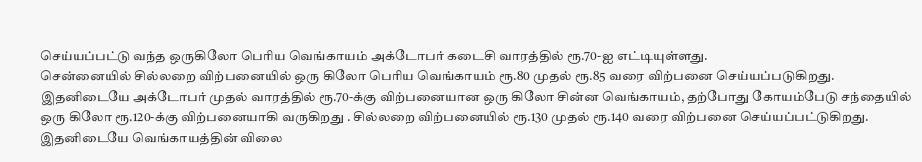செய்யப்பட்டு வந்த ஒருகிலோ பெரிய வெங்காயம் அக்டோபர் கடைசி வாரத்தில் ரூ.70-ஐ எட்டியுள்ளது.
சென்னையில் சில்லறை விற்பனையில் ஒரு கிலோ பெரிய வெங்காயம் ரூ.80 முதல் ரூ.85 வரை விற்பனை செய்யப்படுகிறது. இதனிடையே அக்டோபர் முதல் வாரத்தில் ரூ.70-க்கு விற்பனையான ஒரு கிலோ சின்ன வெங்காயம், தற்போது கோயம்பேடு சந்தையில் ஒரு கிலோ ரூ.120-க்கு விற்பனையாகி வருகிறது . சில்லறை விற்பனையில் ரூ.130 முதல் ரூ.140 வரை விற்பனை செய்யப்பட்டுகிறது.
இதனிடையே வெங்காயத்தின் விலை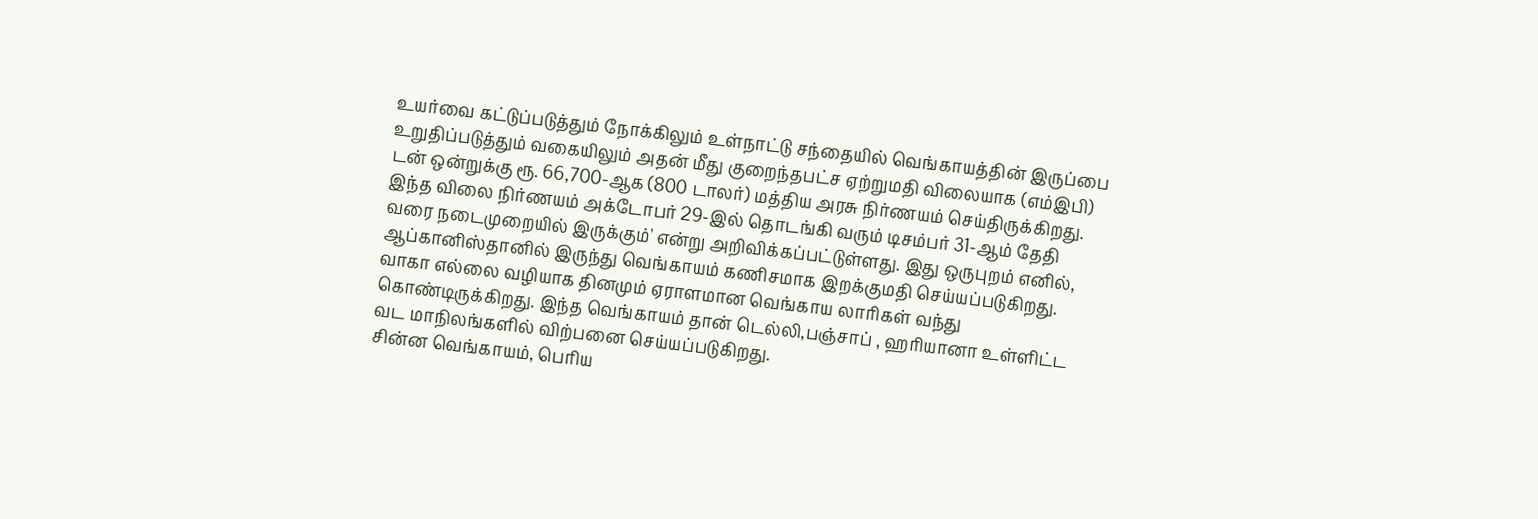உயர்வை கட்டுப்படுத்தும் நோக்கிலும் உள்நாட்டு சந்தையில் வெங்காயத்தின் இருப்பை உறுதிப்படுத்தும் வகையிலும் அதன் மீது குறைந்தபட்ச ஏற்றுமதி விலையாக (எம்இபி) டன் ஒன்றுக்கு ரூ. 66,700-ஆக (800 டாலர்) மத்திய அரசு நிர்ணயம் செய்திருக்கிறது. இந்த விலை நிர்ணயம் அக்டோபர் 29-இல் தொடங்கி வரும் டிசம்பர் 31-ஆம் தேதி வரை நடைமுறையில் இருக்கும்' என்று அறிவிக்கப்பட்டுள்ளது. இது ஒருபுறம் எனில், ஆப்கானிஸ்தானில் இருந்து வெங்காயம் கணிசமாக இறக்குமதி செய்யப்படுகிறது. வாகா எல்லை வழியாக தினமும் ஏராளமான வெங்காய லாரிகள் வந்து கொண்டிருக்கிறது. இந்த வெங்காயம் தான் டெல்லி,பஞ்சாப் , ஹரியானா உள்ளிட்ட வட மாநிலங்களில் விற்பனை செய்யப்படுகிறது.
சின்ன வெங்காயம், பெரிய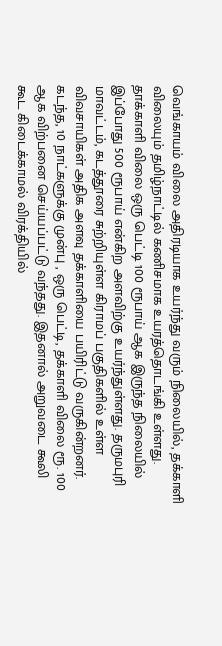வெங்காயம் விலை அதிரடியாக உயர்ந்து வரும் நிலையில், தக்காளி விலையும் தமிழ்நாட்டில் கணிசமாக உயரத்தொடங்கி உள்ளது. தாக்காளி விலை ஒரு பெட்டி 100 ரூபாய் ஆக இருந்த நிலையில் இப்போது 500 ரூபாய் என்கிற அளவிற்கு உயர்ந்துள்ளது. தருமபுரி மாவட்டம், கடத்தூரை சுற்றியுள்ள கிராமப் பகுதிகளில் உள்ள விவசாயிகள் அதிக அளவு தக்காளியை பயிரிட்டு வருகின்றனர்.
கடந்த, 10 நாட்களுக்கு முன்பு , ஒரு பெட்டி, தக்காளி விலை ரூ. 100 ஆக விற்பனை செய்யப்பட்டு வந்தது. இதனால் அறுவடை கூலி கூட கிடைக்காமல் விரக்தியில்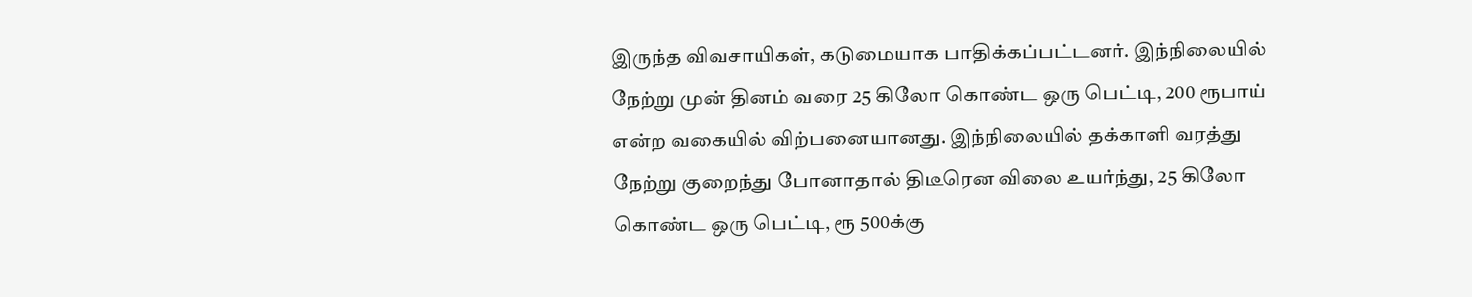இருந்த விவசாயிகள், கடுமையாக பாதிக்கப்பட்டனர். இந்நிலையில் நேற்று முன் தினம் வரை 25 கிலோ கொண்ட ஒரு பெட்டி, 200 ரூபாய் என்ற வகையில் விற்பனையானது. இந்நிலையில் தக்காளி வரத்து நேற்று குறைந்து போனாதால் திடீரென விலை உயர்ந்து, 25 கிலோ கொண்ட ஒரு பெட்டி, ரூ 500க்கு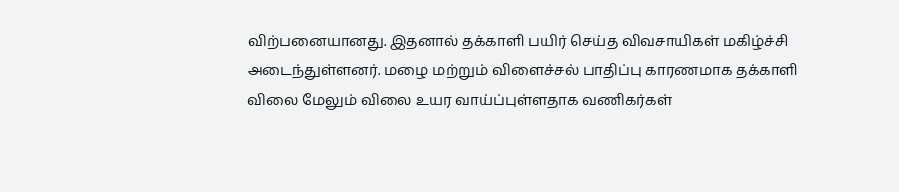விற்பனையானது. இதனால் தக்காளி பயிர் செய்த விவசாயிகள் மகிழ்ச்சி அடைந்துள்ளனர். மழை மற்றும் விளைச்சல் பாதிப்பு காரணமாக தக்காளி விலை மேலும் விலை உயர வாய்ப்புள்ளதாக வணிகர்கள்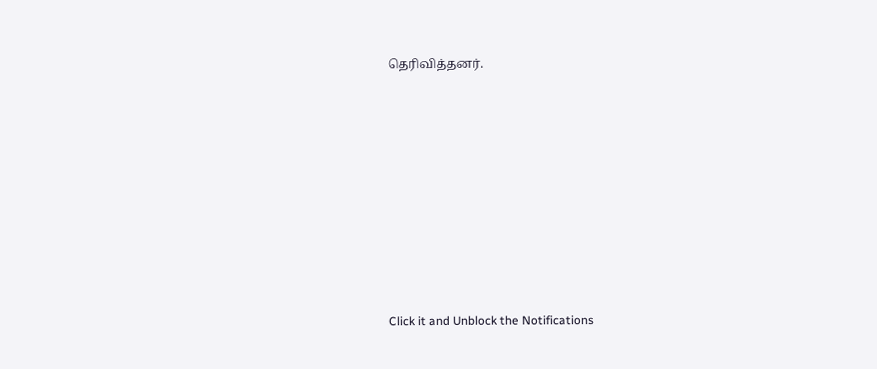தெரிவித்தனர்.












Click it and Unblock the Notifications